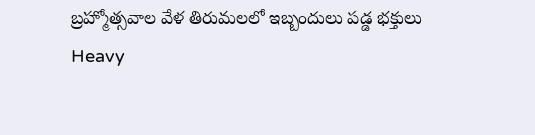బ్రహ్మోత్సవాల వేళ తిరుమలలో ఇబ్బందులు పడ్డ భక్తులు
Heavy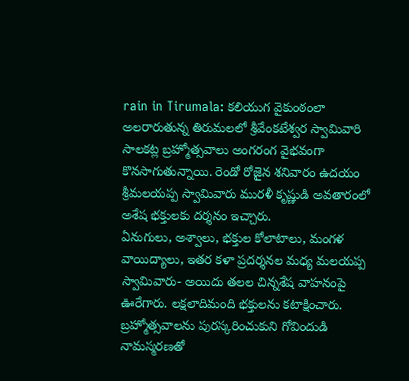rain in Tirumala: కలియుగ వైకుంఠంలా అలరారుతున్న తిరుమలలో శ్రీవేంకటేశ్వర స్వామివారి సాలకట్ల బ్రహ్మోత్సవాలు అంగరంగ వైభవంగా కొనసాగుతున్నాయి. రెండో రోజైన శనివారం ఉదయం శ్రీమలయప్ప స్వామివారు మురళీ కృష్ణుడి అవతారంలో అశేష భక్తులకు దర్శనం ఇచ్చారు.
ఏనుగులు, అశ్వాలు, భక్తుల కోలాటాలు, మంగళ వాయిద్యాలు, ఇతర కళా ప్రదర్శనల మధ్య మలయప్ప స్వామివారు- అయిదు తలల చిన్నశేష వాహనంపై ఊరేగారు. లక్షలాదిమంది భక్తులను కటాక్షించారు. బ్రహ్మోత్సవాలను పురస్కరించుకుని గోవిందుడి నామస్మరణతో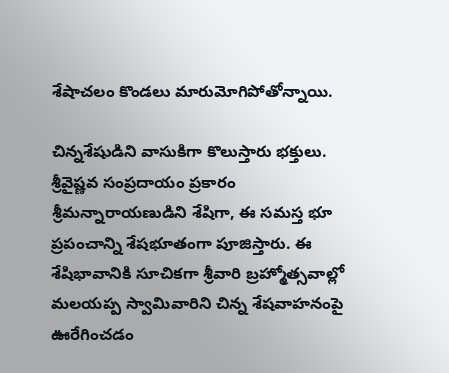శేషాచలం కొండలు మారుమోగిపోతోన్నాయి.

చిన్నశేషుడిని వాసుకిగా కొలుస్తారు భక్తులు. శ్రీవైష్ణవ సంప్రదాయం ప్రకారం శ్రీమన్నారాయణుడిని శేషిగా, ఈ సమస్త భూ ప్రపంచాన్ని శేషభూతంగా పూజిస్తారు. ఈ శేషిభావానికి సూచికగా శ్రీవారి బ్రహ్మోత్సవాల్లో మలయప్ప స్వామివారిని చిన్న శేషవాహనంపై ఊరేగించడం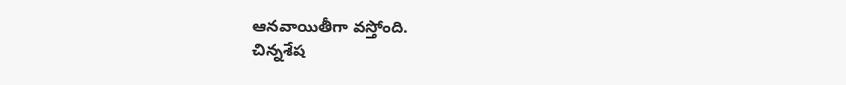ఆనవాయితీగా వస్తోంది.
చిన్నశేష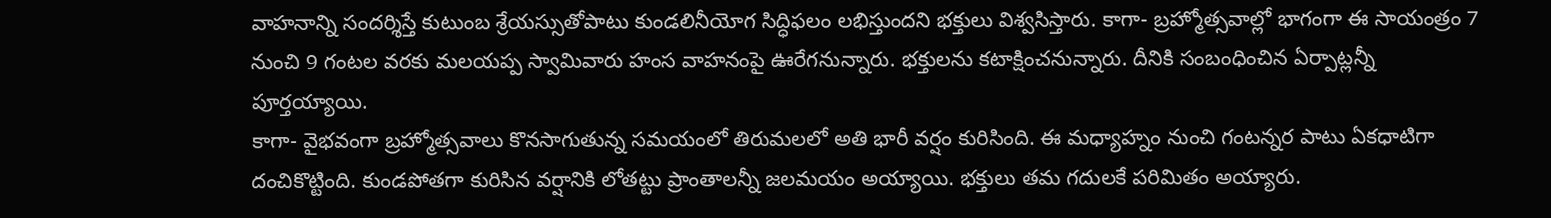వాహనాన్ని సందర్శిస్తే కుటుంబ శ్రేయస్సుతోపాటు కుండలినీయోగ సిద్ధిఫలం లభిస్తుందని భక్తులు విశ్వసిస్తారు. కాగా- బ్రహ్మోత్సవాల్లో భాగంగా ఈ సాయంత్రం 7 నుంచి 9 గంటల వరకు మలయప్ప స్వామివారు హంస వాహనంపై ఊరేగనున్నారు. భక్తులను కటాక్షించనున్నారు. దీనికి సంబంధించిన ఏర్పాట్లన్నీ పూర్తయ్యాయి.
కాగా- వైభవంగా బ్రహ్మోత్సవాలు కొనసాగుతున్న సమయంలో తిరుమలలో అతి భారీ వర్షం కురిసింది. ఈ మధ్యాహ్నం నుంచి గంటన్నర పాటు ఏకధాటిగా దంచికొట్టింది. కుండపోతగా కురిసిన వర్షానికి లోతట్టు ప్రాంతాలన్నీ జలమయం అయ్యాయి. భక్తులు తమ గదులకే పరిమితం అయ్యారు.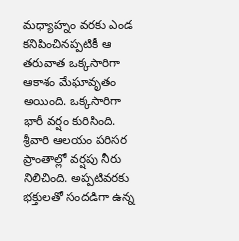మధ్యాహ్నం వరకు ఎండ కనిపించినప్పటికీ ఆ తరువాత ఒక్కసారిగా ఆకాశం మేఘావృతం అయింది. ఒక్కసారిగా భారీ వర్షం కురిసింది. శ్రీవారి ఆలయం పరిసర ప్రాంతాల్లో వర్షపు నీరు నిలిచింది. అప్పటివరకు భక్తులతో సందడిగా ఉన్న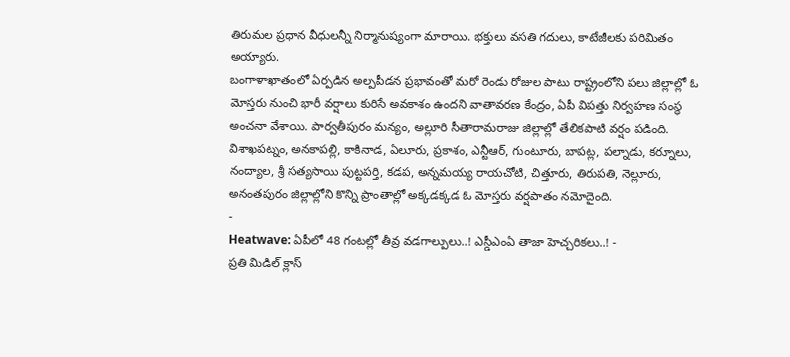తిరుమల ప్రధాన వీధులన్నీ నిర్మానుష్యంగా మారాయి. భక్తులు వసతి గదులు, కాటేజీలకు పరిమితం అయ్యారు.
బంగాళాఖాతంలో ఏర్పడిన అల్పపీడన ప్రభావంతో మరో రెండు రోజుల పాటు రాష్ట్రంలోని పలు జిల్లాల్లో ఓ మోస్తరు నుంచి భారీ వర్షాలు కురిసే అవకాశం ఉందని వాతావరణ కేంద్రం, ఏపీ విపత్తు నిర్వహణ సంస్థ అంచనా వేశాయి. పార్వతీపురం మన్యం, అల్లూరి సీతారామరాజు జిల్లాల్లో తేలికపాటి వర్షం పడింది.
విశాఖపట్నం, అనకాపల్లి, కాకినాడ, ఏలూరు, ప్రకాశం, ఎన్టీఆర్, గుంటూరు, బాపట్ల, పల్నాడు, కర్నూలు, నంద్యాల, శ్రీ సత్యసాయి పుట్టపర్తి, కడప, అన్నమయ్య రాయచోటి, చిత్తూరు, తిరుపతి, నెల్లూరు, అనంతపురం జిల్లాల్లోని కొన్ని ప్రాంతాల్లో అక్కడక్కడ ఓ మోస్తరు వర్షపాతం నమోదైంది.
-
Heatwave: ఏపీలో 48 గంటల్లో తీవ్ర వడగాల్పులు..! ఎస్డీఎంఏ తాజా హెచ్చరికలు..! -
ప్రతి మిడిల్ క్లాస్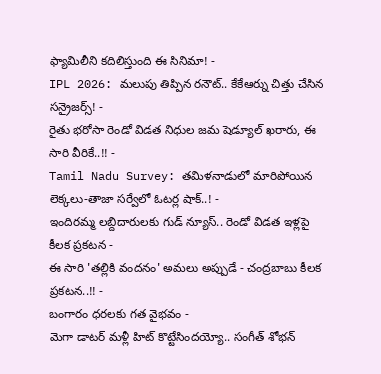ఫ్యామిలీని కదిలిస్తుంది ఈ సినిమా! -
IPL 2026: మలుపు తిప్పిన రనౌట్.. కేకేఆర్ను చిత్తు చేసిన సన్రైజర్స్! -
రైతు భరోసా రెండో విడత నిధుల జమ షెడ్యూల్ ఖరారు, ఈ సారి వీరికే..!! -
Tamil Nadu Survey: తమిళనాడులో మారిపోయిన లెక్కలు-తాజా సర్వేలో ఓటర్ల షాక్..! -
ఇందిరమ్మ లబ్దిదారులకు గుడ్ న్యూస్.. రెండో విడత ఇళ్లపై కీలక ప్రకటన -
ఈ సారి 'తల్లికి వందనం' అమలు అప్పుడే - చంద్రబాబు కీలక ప్రకటన..!! -
బంగారం ధరలకు గత వైభవం -
మెగా డాటర్ మళ్లీ హిట్ కొట్టేసిందయ్యో.. సంగీత్ శోభన్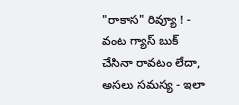"రాకాస" రివ్యూ ! -
వంట గ్యాస్ బుక్ చేసినా రావటం లేదా, అసలు సమస్య - ఇలా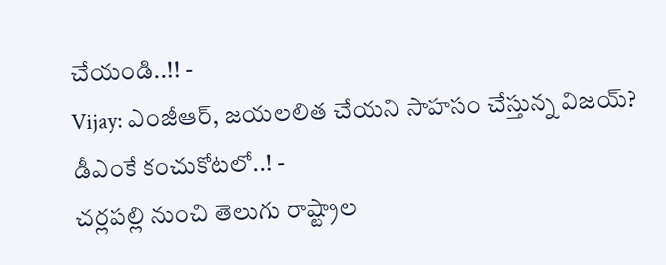చేయండి..!! -
Vijay: ఎంజీఆర్, జయలలిత చేయని సాహసం చేస్తున్న విజయ్? డీఎంకే కంచుకోటలో..! -
చర్లపల్లి నుంచి తెలుగు రాష్ట్రాల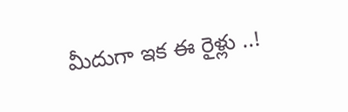మీదుగా ఇక ఈ రైళ్లు ..!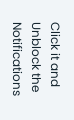Click it and Unblock the Notifications